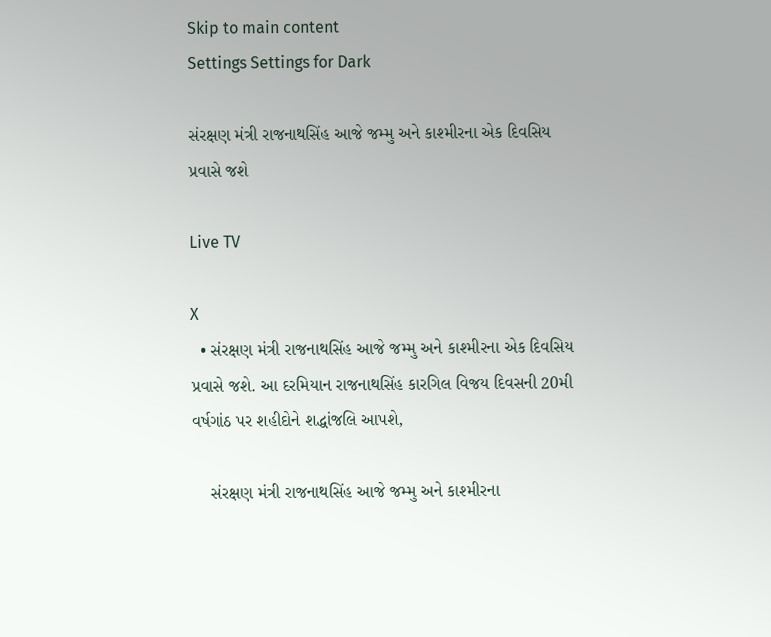Skip to main content
Settings Settings for Dark

સંરક્ષણ મંત્રી રાજનાથસિંહ આજે જમ્મુ અને કાશ્મીરના એક દિવસિય પ્રવાસે જશે

Live TV

X
  • સંરક્ષણ મંત્રી રાજનાથસિંહ આજે જમ્મુ અને કાશ્મીરના એક દિવસિય પ્રવાસે જશે. આ દરમિયાન રાજનાથસિંહ કારગિલ વિજય દિવસની 20મી વર્ષગાંઠ પર શહીદોને શદ્ધાંજલિ આપશે,

    સંરક્ષણ મંત્રી રાજનાથસિંહ આજે જમ્મુ અને કાશ્મીરના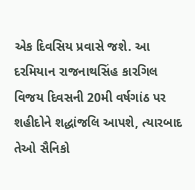એક દિવસિય પ્રવાસે જશે. આ દરમિયાન રાજનાથસિંહ કારગિલ વિજય દિવસની 20મી વર્ષગાંઠ પર શહીદોને શદ્ધાંજલિ આપશે, ત્યારબાદ તેઓ સૈનિકો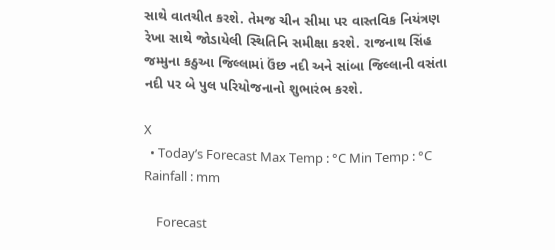સાથે વાતચીત કરશે. તેમજ ચીન સીમા પર વાસ્તવિક નિયંત્રણ રેખા સાથે જોડાયેલી સ્થિતિનિ સમીક્ષા કરશે. રાજનાથ સિંહ જમ્મુના કઠુઆ જિલ્લામાં ઉંછ નદી અને સાંબા જિલ્લાની વસંતા નદી પર બે પુલ પરિયોજનાનો શુભારંભ કરશે.

X
  • Today’s Forecast Max Temp : °C Min Temp : °C Rainfall : mm

    Forecast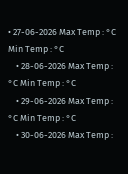• 27-06-2026 Max Temp : °C Min Temp : °C
    • 28-06-2026 Max Temp : °C Min Temp : °C
    • 29-06-2026 Max Temp : °C Min Temp : °C
    • 30-06-2026 Max Temp :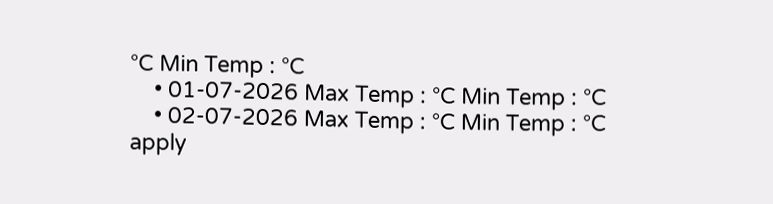°C Min Temp : °C
    • 01-07-2026 Max Temp : °C Min Temp : °C
    • 02-07-2026 Max Temp : °C Min Temp : °C
apply